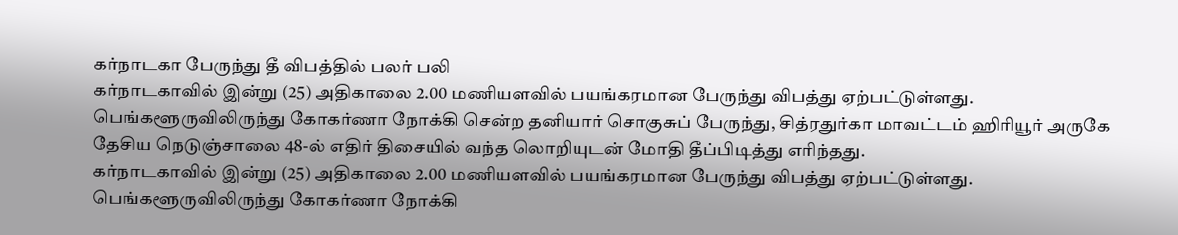கர்நாடகா பேருந்து தீ விபத்தில் பலர் பலி
கர்நாடகாவில் இன்று (25) அதிகாலை 2.00 மணியளவில் பயங்கரமான பேருந்து விபத்து ஏற்பட்டுள்ளது. பெங்களூருவிலிருந்து கோகர்ணா நோக்கி சென்ற தனியார் சொகுசுப் பேருந்து, சித்ரதுர்கா மாவட்டம் ஹிரியூர் அருகே தேசிய நெடுஞ்சாலை 48-ல் எதிர் திசையில் வந்த லொறியுடன் மோதி தீப்பிடித்து எரிந்தது.
கர்நாடகாவில் இன்று (25) அதிகாலை 2.00 மணியளவில் பயங்கரமான பேருந்து விபத்து ஏற்பட்டுள்ளது. பெங்களூருவிலிருந்து கோகர்ணா நோக்கி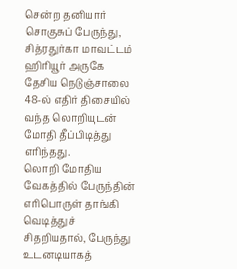சென்ற தனியார் சொகுசுப் பேருந்து, சித்ரதுர்கா மாவட்டம் ஹிரியூர் அருகே தேசிய நெடுஞ்சாலை 48-ல் எதிர் திசையில் வந்த லொறியுடன் மோதி தீப்பிடித்து எரிந்தது.
லொறி மோதிய வேகத்தில் பேருந்தின் எரிபொருள் தாங்கி வெடித்துச் சிதறியதால், பேருந்து உடனடியாகத்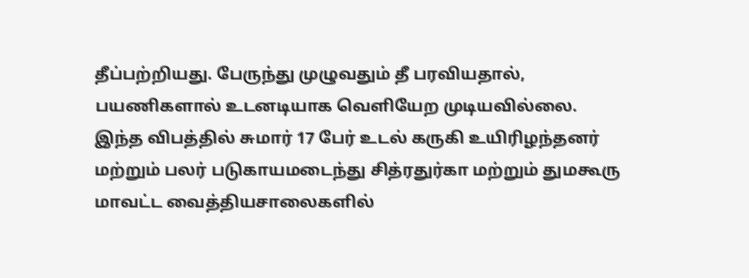தீப்பற்றியது. பேருந்து முழுவதும் தீ பரவியதால், பயணிகளால் உடனடியாக வெளியேற முடியவில்லை.
இந்த விபத்தில் சுமார் 17 பேர் உடல் கருகி உயிரிழந்தனர் மற்றும் பலர் படுகாயமடைந்து சித்ரதுர்கா மற்றும் துமகூரு மாவட்ட வைத்தியசாலைகளில்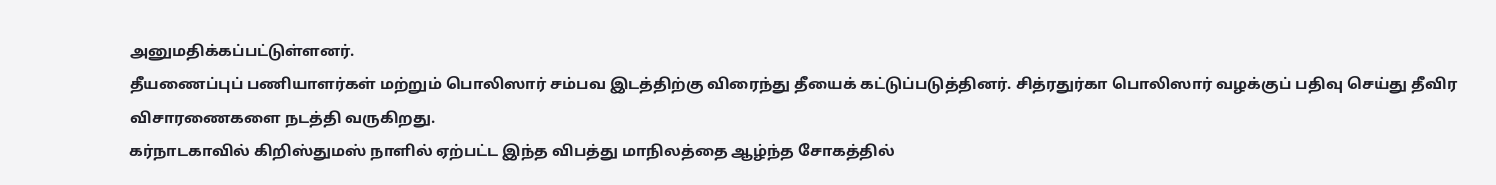அனுமதிக்கப்பட்டுள்ளனர்.
தீயணைப்புப் பணியாளர்கள் மற்றும் பொலிஸார் சம்பவ இடத்திற்கு விரைந்து தீயைக் கட்டுப்படுத்தினர். சித்ரதுர்கா பொலிஸார் வழக்குப் பதிவு செய்து தீவிர விசாரணைகளை நடத்தி வருகிறது.
கர்நாடகாவில் கிறிஸ்துமஸ் நாளில் ஏற்பட்ட இந்த விபத்து மாநிலத்தை ஆழ்ந்த சோகத்தில்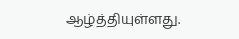ஆழ்த்தியுள்ளது.